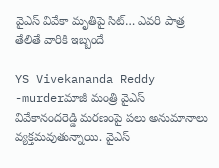వైఎస్ వివేకా మృతిపై సిట్… ఎవరి పాత్ర తేలితే వారికి ఇబ్బందే

YS Vivekananda Reddy -murderమాజీ మంత్రి వైఎస్‌ వివేకానందరెడ్డి మరణంపై పలు అనుమానాలు వ్యక్తమవుతున్నాయి. వైఎస్‌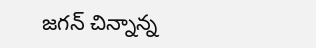జగన్‌ చిన్నాన్న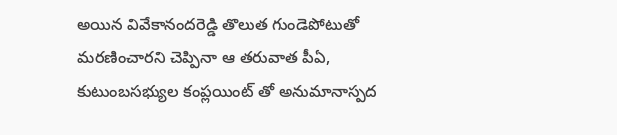అయిన వివేకానందరెడ్డి తొలుత గుండెపోటుతో మరణించారని చెప్పినా ఆ తరువాత పీఏ, కుటుంబసభ్యుల కంప్లయింట్ తో అనుమానాస్పద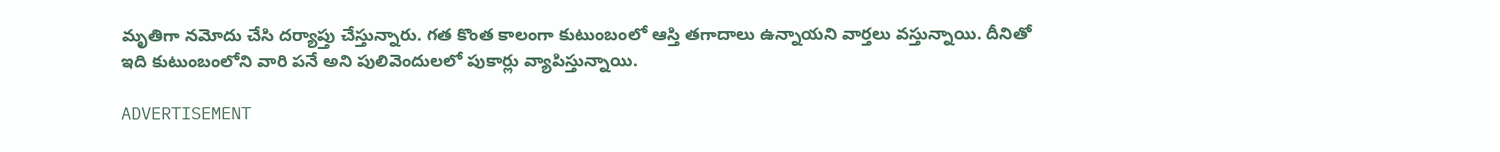మృతిగా నమోదు చేసి దర్యాప్తు చేస్తున్నారు. గత కొంత కాలంగా కుటుంబంలో ఆస్తి తగాదాలు ఉన్నాయని వార్తలు వస్తున్నాయి. దీనితో ఇది కుటుంబంలోని వారి పనే అని పులివెందులలో పుకార్లు వ్యాపిస్తున్నాయి.

ADVERTISEMENT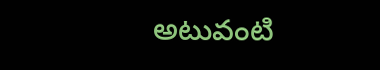అటువంటి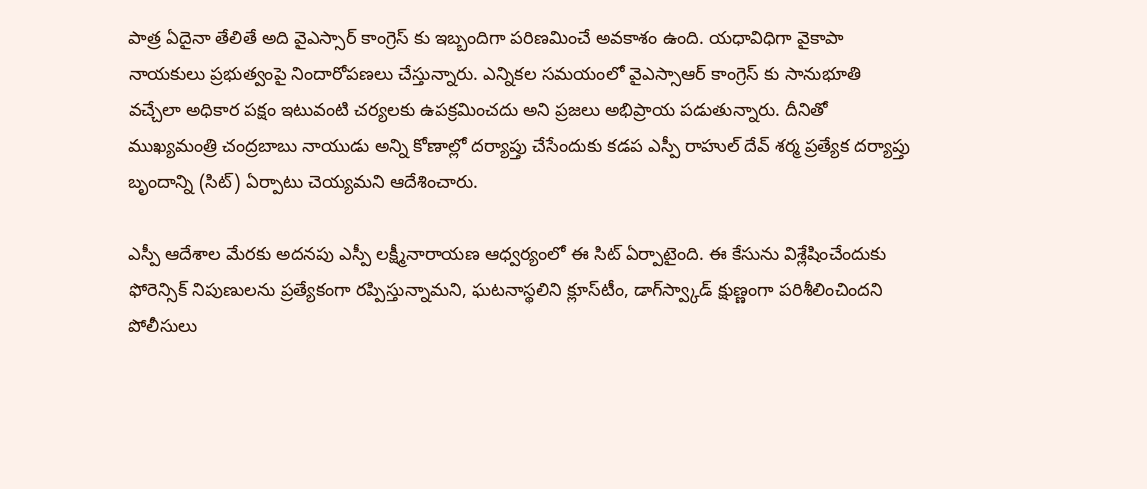పాత్ర ఏదైనా తేలితే అది వైఎస్సార్ కాంగ్రెస్ కు ఇబ్బందిగా పరిణమించే అవకాశం ఉంది. యధావిధిగా వైకాపా నాయకులు ప్రభుత్వంపై నిందారోపణలు చేస్తున్నారు. ఎన్నికల సమయంలో వైఎస్సాఆర్ కాంగ్రెస్ కు సానుభూతి వచ్చేలా అధికార పక్షం ఇటువంటి చర్యలకు ఉపక్రమించదు అని ప్రజలు అభిప్రాయ పడుతున్నారు. దీనితో ముఖ్యమంత్రి చంద్రబాబు నాయుడు అన్ని కోణాల్లో దర్యాప్తు చేసేందుకు కడప ఎస్పీ రాహుల్‌ దేవ్‌ శర్మ ప్రత్యేక దర్యాప్తు బృందాన్ని (సిట్‌) ఏర్పాటు చెయ్యమని ఆదేశించారు.

ఎస్పీ ఆదేశాల మేరకు అదనపు ఎస్పీ లక్ష్మీనారాయణ ఆధ్వర్యంలో ఈ సిట్‌ ఏర్పాటైంది. ఈ కేసును విశ్లేషించేందుకు ఫోరెన్సిక్‌ నిపుణులను ప్రత్యేకంగా రప్పిస్తున్నామని, ఘటనాస్థలిని క్లూస్‌టీం, డాగ్‌స్వ్కాడ్‌ క్షుణ్ణంగా పరిశీలించిందని పోలీసులు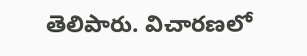తెలిపారు. విచారణలో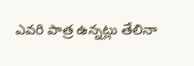ఎవరి పాత్ర ఉన్నట్లు తేలినా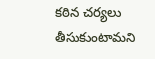కఠిన చర్యలు తీసుకుంటామని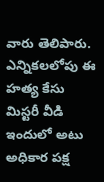వారు తెలిపారు. ఎన్నికలలోపు ఈ హత్య కేసు మిస్టరీ వీడి ఇందులో అటు అధికార పక్ష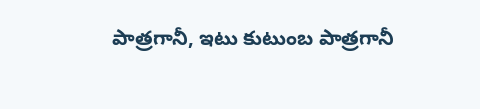పాత్రగానీ, ఇటు కుటుంబ పాత్రగానీ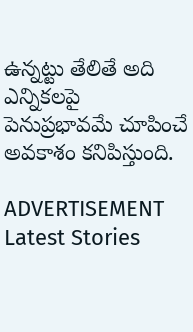ఉన్నట్టు తేలితే అది ఎన్నికలపై పెనుప్రభావమే చూపించే అవకాశం కనిపిస్తుంది.

ADVERTISEMENT
Latest Stories